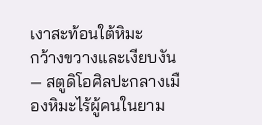เงาสะท้อนใต้หิมะ
กว้างขวางและเงียบงัน — สตูดิโอศิลปะกลางเมืองหิมะไร้ผู้คนในยาม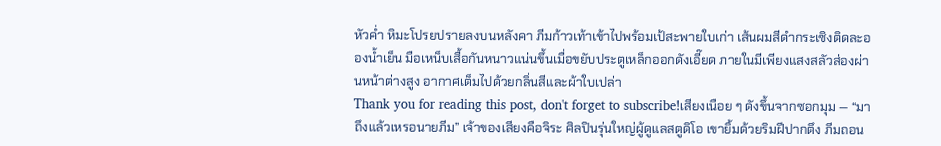หัวค่ำ หิมะโปรยปรายลงบนหลังคา ภีมก้าวเท้าเข้าไปพร้อมเป้สะพายใบเก่า เส้นผมสีดำกระเซิงติดละอองน้ำเย็น มือเหน็บเสื้อกันหนาวแน่นขึ้นเมื่อขยับประตูเหล็กออกดังเอี๊ยด ภายในมีเพียงแสงสลัวส่องผ่านหน้าต่างสูง อากาศเต็มไปด้วยกลิ่นสีและผ้าใบเปล่า
Thank you for reading this post, don't forget to subscribe!เสียงเนือย ๆ ดังขึ้นจากซอกมุม — “มาถึงแล้วเหรอนายภีม” เจ้าของเสียงคือจิระ ศิลปินรุ่นใหญ่ผู้ดูแลสตูดิโอ เขายิ้มด้วยริมฝีปากตึง ภีมถอน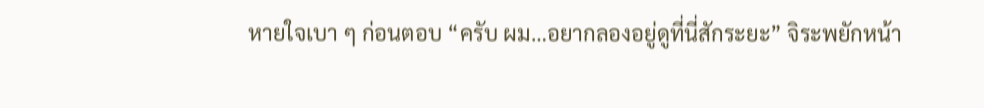หายใจเบา ๆ ก่อนตอบ “ครับ ผม…อยากลองอยู่ดูที่นี่สักระยะ” จิระพยักหน้า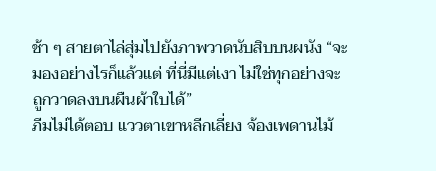ช้า ๆ สายตาไล่สุ่มไปยังภาพวาดนับสิบบนผนัง “จะมองอย่างไรก็แล้วแต่ ที่นี่มีแต่เงา ไม่ใช่ทุกอย่างจะถูกวาดลงบนผืนผ้าใบได้”
ภีมไม่ได้ตอบ แววตาเขาหลีกเลี่ยง จ้องเพดานไม้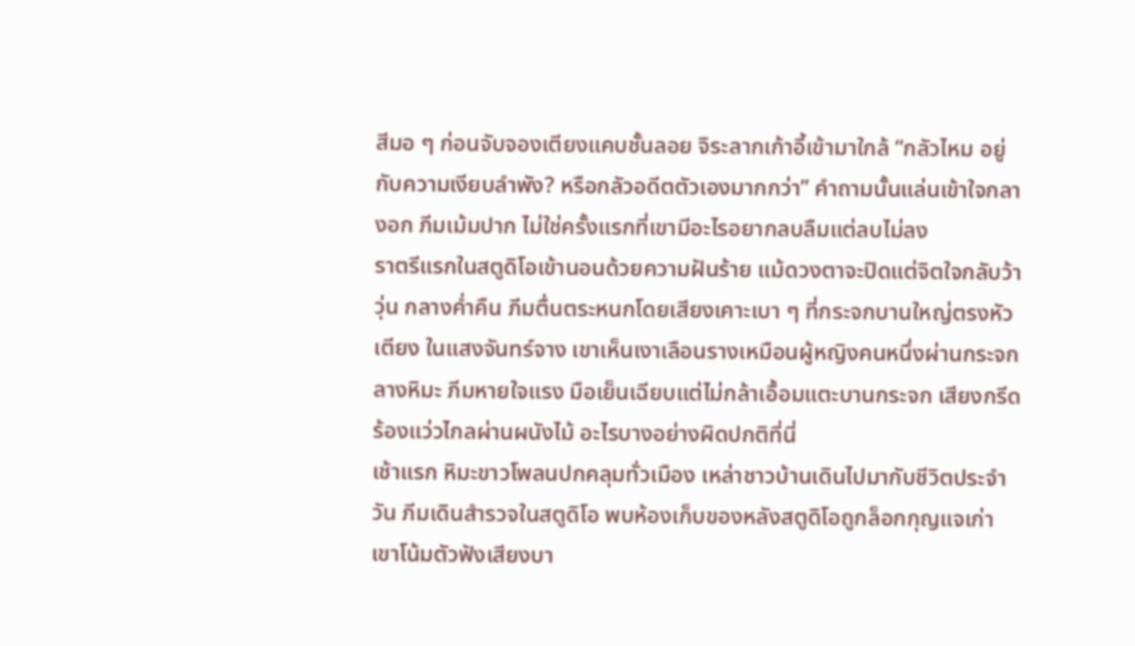สีมอ ๆ ก่อนจับจองเตียงแคบชั้นลอย จิระลากเก้าอี้เข้ามาใกล้ “กลัวไหม อยู่กับความเงียบลำพัง? หรือกลัวอดีตตัวเองมากกว่า” คำถามนั้นแล่นเข้าใจกลางอก ภีมเม้มปาก ไม่ใช่ครั้งแรกที่เขามีอะไรอยากลบลืมแต่ลบไม่ลง
ราตรีแรกในสตูดิโอเข้านอนด้วยความฝันร้าย แม้ดวงตาจะปิดแต่จิตใจกลับว้าวุ่น กลางค่ำคืน ภีมตื่นตระหนกโดยเสียงเคาะเบา ๆ ที่กระจกบานใหญ่ตรงหัวเตียง ในแสงจันทร์จาง เขาเห็นเงาเลือนรางเหมือนผู้หญิงคนหนึ่งผ่านกระจกลางหิมะ ภีมหายใจแรง มือเย็นเฉียบแต่ไม่กล้าเอื้อมแตะบานกระจก เสียงกรีดร้องแว่วไกลผ่านผนังไม้ อะไรบางอย่างผิดปกติที่นี่
เช้าแรก หิมะขาวโพลนปกคลุมทั่วเมือง เหล่าชาวบ้านเดินไปมากับชีวิตประจำวัน ภีมเดินสำรวจในสตูดิโอ พบห้องเก็บของหลังสตูดิโอถูกล็อกกุญแจเก่า เขาโน้มตัวฟังเสียงบา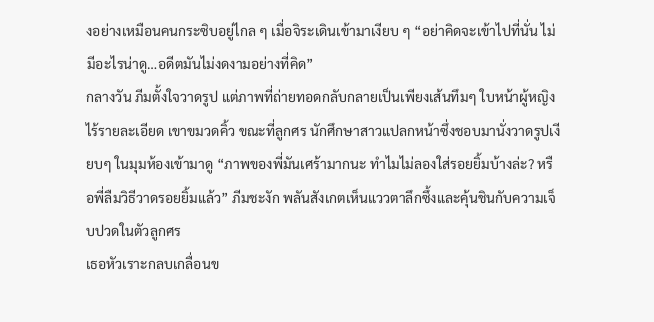งอย่างเหมือนคนกระซิบอยู่ไกล ๆ เมื่อจิระเดินเข้ามาเงียบ ๆ “อย่าคิดจะเข้าไปที่นั่น ไม่มีอะไรน่าดู…อดีตมันไม่งดงามอย่างที่คิด”
กลางวัน ภีมตั้งใจวาดรูป แต่ภาพที่ถ่ายทอดกลับกลายเป็นเพียงเส้นทึมๆ ใบหน้าผู้หญิงไร้รายละเอียด เขาขมวดคิ้ว ขณะที่ลูกศร นักศึกษาสาวแปลกหน้าซึ่งชอบมานั่งวาดรูปเงียบๆ ในมุมห้องเข้ามาดู “ภาพของพี่มันเศร้ามากนะ ทำไมไม่ลองใส่รอยยิ้มบ้างล่ะ? หรือพี่ลืมวิธีวาดรอยยิ้มแล้ว” ภีมชะงัก พลันสังเกตเห็นแววตาลึกซึ้งและคุ้นชินกับความเจ็บปวดในตัวลูกศร
เธอหัวเราะกลบเกลื่อนข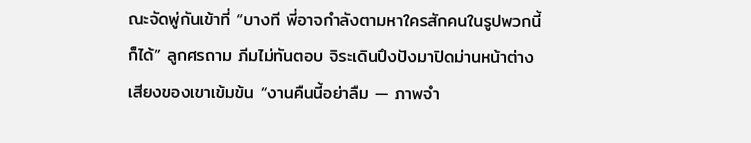ณะจัดพู่กันเข้าที่ “บางที พี่อาจกำลังตามหาใครสักคนในรูปพวกนี้ก็ได้” ลูกศรถาม ภีมไม่ทันตอบ จิระเดินปึงปังมาปิดม่านหน้าต่าง เสียงของเขาเข้มข้น “งานคืนนี้อย่าลืม — ภาพจำ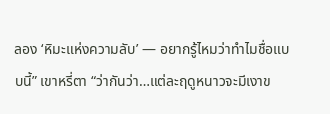ลอง ‘หิมะแห่งความลับ’ — อยากรู้ไหมว่าทำไมชื่อแบบนี้” เขาหรี่ตา “ว่ากันว่า…แต่ละฤดูหนาวจะมีเงาข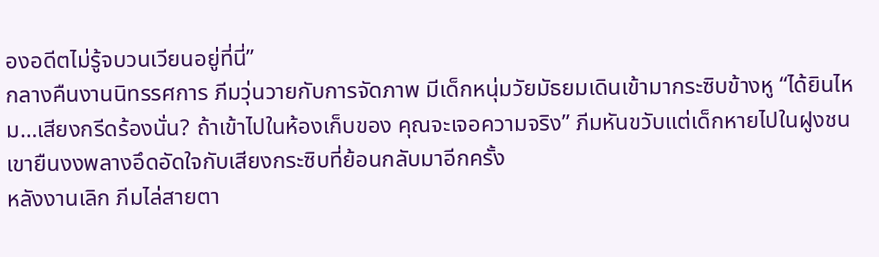องอดีตไม่รู้จบวนเวียนอยู่ที่นี่”
กลางคืนงานนิทรรศการ ภีมวุ่นวายกับการจัดภาพ มีเด็กหนุ่มวัยมัธยมเดินเข้ามากระซิบข้างหู “ได้ยินไหม…เสียงกรีดร้องนั่น? ถ้าเข้าไปในห้องเก็บของ คุณจะเจอความจริง” ภีมหันขวับแต่เด็กหายไปในฝูงชน เขายืนงงพลางอึดอัดใจกับเสียงกระซิบที่ย้อนกลับมาอีกครั้ง
หลังงานเลิก ภีมไล่สายตา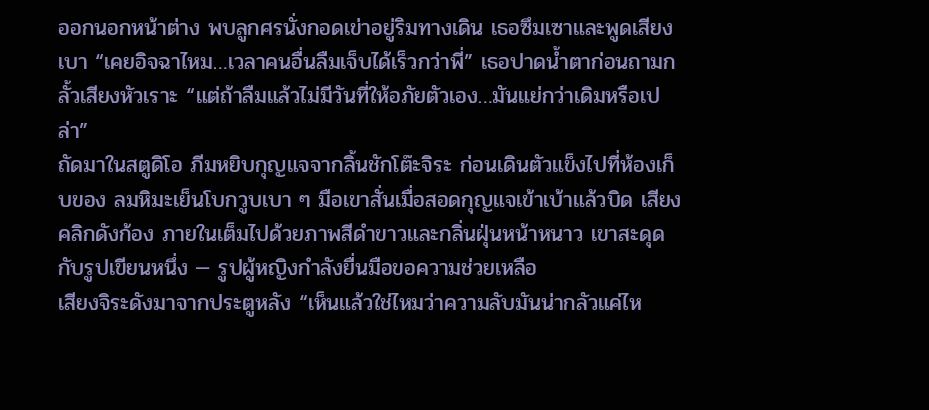ออกนอกหน้าต่าง พบลูกศรนั่งกอดเข่าอยู่ริมทางเดิน เธอซึมเซาและพูดเสียงเบา “เคยอิจฉาไหม…เวลาคนอื่นลืมเจ็บได้เร็วกว่าพี่” เธอปาดน้ำตาก่อนถามกลั้วเสียงหัวเราะ “แต่ถ้าลืมแล้วไม่มีวันที่ให้อภัยตัวเอง…มันแย่กว่าเดิมหรือเปล่า”
ถัดมาในสตูดิโอ ภีมหยิบกุญแจจากลิ้นชักโต๊ะจิระ ก่อนเดินตัวแข็งไปที่ห้องเก็บของ ลมหิมะเย็นโบกวูบเบา ๆ มือเขาสั่นเมื่อสอดกุญแจเข้าเบ้าแล้วบิด เสียงคลิกดังก้อง ภายในเต็มไปด้วยภาพสีดำขาวและกลิ่นฝุ่นหน้าหนาว เขาสะดุดกับรูปเขียนหนึ่ง — รูปผู้หญิงกำลังยื่นมือขอความช่วยเหลือ
เสียงจิระดังมาจากประตูหลัง “เห็นแล้วใช่ไหมว่าความลับมันน่ากลัวแค่ไห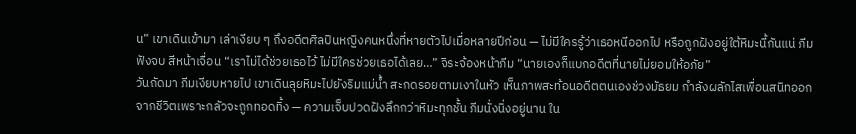น” เขาเดินเข้ามา เล่าเงียบ ๆ ถึงอดีตศิลปินหญิงคนหนึ่งที่หายตัวไปเมื่อหลายปีก่อน — ไม่มีใครรู้ว่าเธอหนีออกไป หรือถูกฝังอยู่ใต้หิมะนี้กันแน่ ภีมฟังจบ สีหน้าเจื่อน “เราไม่ได้ช่วยเธอไว้ ไม่มีใครช่วยเธอได้เลย…” จิระจ้องหน้าภีม “นายเองก็แบกอดีตที่นายไม่ยอมให้อภัย”
วันถัดมา ภีมเงียบหายไป เขาเดินลุยหิมะไปยังริมแม่น้ำ สะกดรอยตามเงาในหัว เห็นภาพสะท้อนอดีตตนเองช่วงมัธยม กำลังผลักไสเพื่อนสนิทออกจากชีวิตเพราะกลัวจะถูกทอดทิ้ง — ความเจ็บปวดฝังลึกกว่าหิมะทุกชั้น ภีมนั่งนิ่งอยู่นาน ใน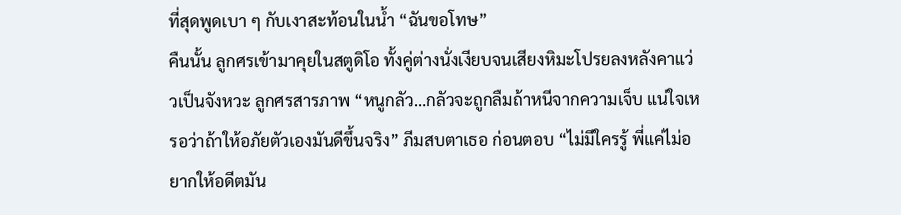ที่สุดพูดเบา ๆ กับเงาสะท้อนในน้ำ “ฉันขอโทษ”
คืนนั้น ลูกศรเข้ามาคุยในสตูดิโอ ทั้งคู่ต่างนั่งเงียบจนเสียงหิมะโปรยลงหลังคาแว่วเป็นจังหวะ ลูกศรสารภาพ “หนูกลัว…กลัวจะถูกลืมถ้าหนีจากความเจ็บ แน่ใจเหรอว่าถ้าให้อภัยตัวเองมันดีขึ้นจริง” ภีมสบตาเธอ ก่อนตอบ “ไม่มีใครรู้ พี่แค่ไม่อยากให้อดีตมัน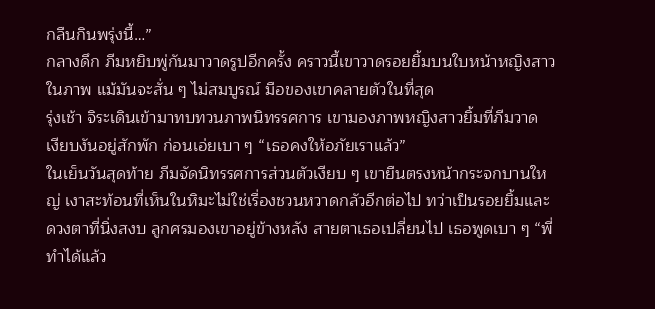กลืนกินพรุ่งนี้…”
กลางดึก ภีมหยิบพู่กันมาวาดรูปอีกครั้ง คราวนี้เขาวาดรอยยิ้มบนใบหน้าหญิงสาวในภาพ แม้มันจะสั่น ๆ ไม่สมบูรณ์ มือของเขาคลายตัวในที่สุด
รุ่งเช้า จิระเดินเข้ามาทบทวนภาพนิทรรศการ เขามองภาพหญิงสาวยิ้มที่ภีมวาด เงียบงันอยู่สักพัก ก่อนเอ่ยเบา ๆ “เธอคงให้อภัยเราแล้ว”
ในเย็นวันสุดท้าย ภีมจัดนิทรรศการส่วนตัวเงียบ ๆ เขายืนตรงหน้ากระจกบานใหญ่ เงาสะท้อนที่เห็นในหิมะไม่ใช่เรื่องชวนหวาดกลัวอีกต่อไป ทว่าเป็นรอยยิ้มและดวงตาที่นิ่งสงบ ลูกศรมองเขาอยู่ข้างหลัง สายตาเธอเปลี่ยนไป เธอพูดเบา ๆ “พี่ทำได้แล้ว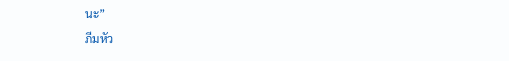นะ”
ภีมหัว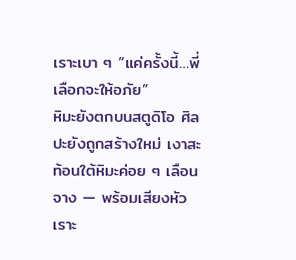เราะเบา ๆ “แค่ครั้งนี้…พี่เลือกจะให้อภัย”
หิมะยังตกบนสตูดิโอ ศิลปะยังถูกสร้างใหม่ เงาสะท้อนใต้หิมะค่อย ๆ เลือนจาง — พร้อมเสียงหัวเราะ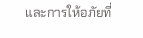และการให้อภัยที่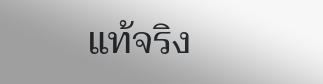แท้จริง